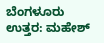ಬೆಂಗಳೂರು ಉತ್ತರ: ಮಹೇಶ್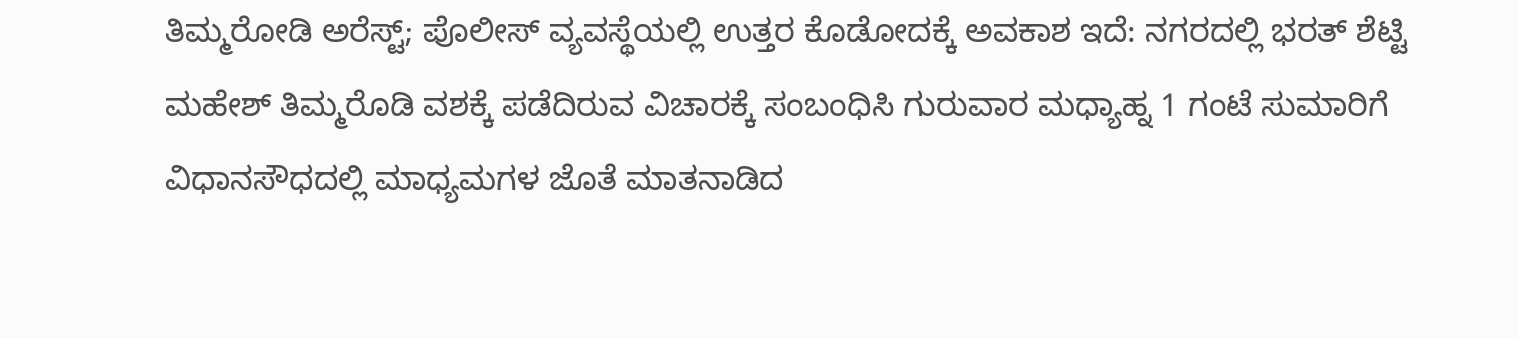ತಿಮ್ಮರೋಡಿ ಅರೆಸ್ಟ್; ಪೊಲೀಸ್ ವ್ಯವಸ್ಥೆಯಲ್ಲಿ ಉತ್ತರ ಕೊಡೋದಕ್ಕೆ ಅವಕಾಶ ಇದೆ: ನಗರದಲ್ಲಿ ಭರತ್ ಶೆಟ್ಟಿ
ಮಹೇಶ್ ತಿಮ್ಮರೊಡಿ ವಶಕ್ಕೆ ಪಡೆದಿರುವ ವಿಚಾರಕ್ಕೆ ಸಂಬಂಧಿಸಿ ಗುರುವಾರ ಮಧ್ಯಾಹ್ನ 1 ಗಂಟೆ ಸುಮಾರಿಗೆ ವಿಧಾನಸೌಧದಲ್ಲಿ ಮಾಧ್ಯಮಗಳ ಜೊತೆ ಮಾತನಾಡಿದ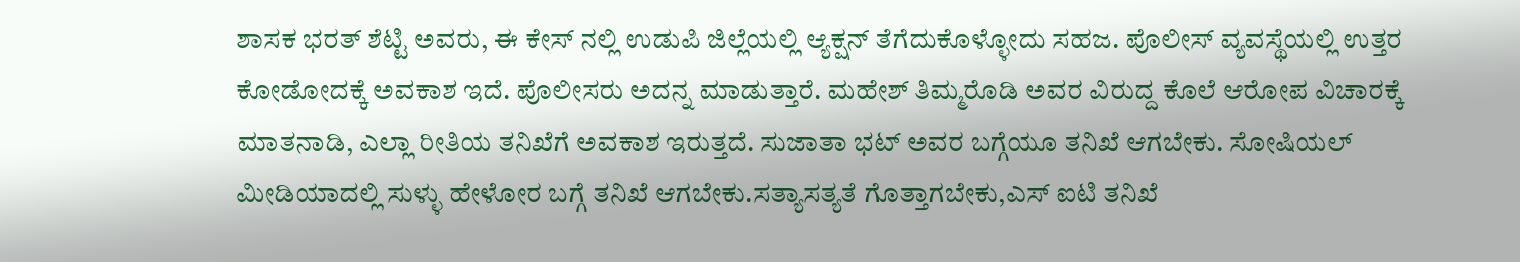ಶಾಸಕ ಭರತ್ ಶೆಟ್ಟಿ ಅವರು, ಈ ಕೇಸ್ ನಲ್ಲಿ ಉಡುಪಿ ಜಿಲ್ಲೆಯಲ್ಲಿ ಆ್ಯಕ್ಷನ್ ತೆಗೆದುಕೊಳ್ಳೋದು ಸಹಜ. ಪೊಲೀಸ್ ವ್ಯವಸ್ಥೆಯಲ್ಲಿ ಉತ್ತರ ಕೋಡೋದಕ್ಕೆ ಅವಕಾಶ ಇದೆ. ಪೊಲೀಸರು ಅದನ್ನ ಮಾಡುತ್ತಾರೆ. ಮಹೇಶ್ ತಿಮ್ಮರೊಡಿ ಅವರ ವಿರುದ್ದ ಕೊಲೆ ಆರೋಪ ವಿಚಾರಕ್ಕೆ ಮಾತನಾಡಿ, ಎಲ್ಲಾ ರೀತಿಯ ತನಿಖೆಗೆ ಅವಕಾಶ ಇರುತ್ತದೆ. ಸುಜಾತಾ ಭಟ್ ಅವರ ಬಗ್ಗೆಯೂ ತನಿಖೆ ಆಗಬೇಕು. ಸೋಷಿಯಲ್ ಮೀಡಿಯಾದಲ್ಲಿ ಸುಳ್ಳು ಹೇಳೋರ ಬಗ್ಗೆ ತನಿಖೆ ಆಗಬೇಕು.ಸತ್ಯಾಸತ್ಯತೆ ಗೊತ್ತಾಗಬೇಕು,ಎಸ್ ಐಟಿ ತನಿಖೆ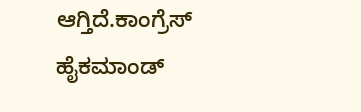ಆಗ್ತಿದೆ.ಕಾಂಗ್ರೆಸ್ ಹೈಕಮಾಂಡ್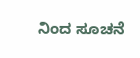ನಿಂದ ಸೂಚನೆ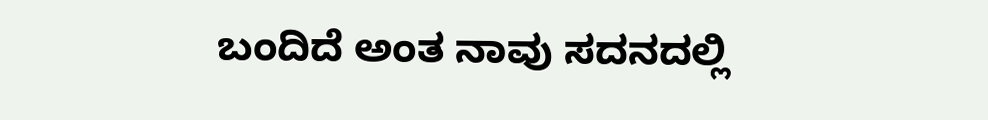ಬಂದಿದೆ ಅಂತ ನಾವು ಸದನದಲ್ಲಿ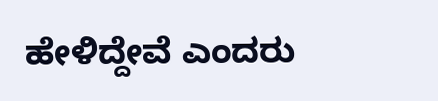ಹೇಳಿದ್ದೇವೆ ಎಂದರು